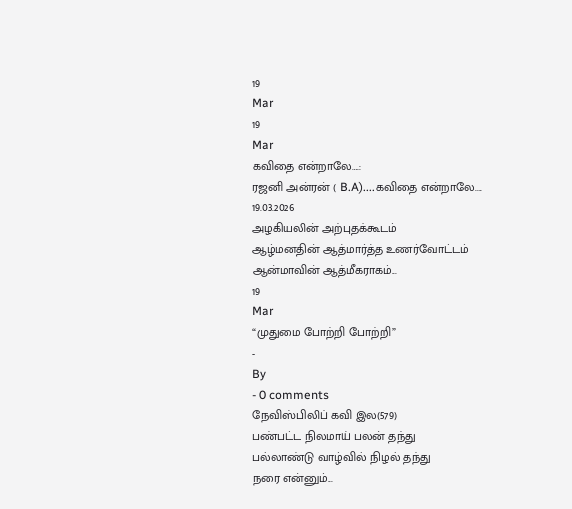19
Mar
19
Mar
கவிதை என்றாலே….:
ரஜனி அன்ரன் ( B.A)....கவிதை என்றாலே.... 19.03.2026
அழகியலின் அற்புதக்கூடம்
ஆழ்மனதின் ஆத்மார்த்த உணர்வோட்டம்
ஆன்மாவின் ஆத்மீகராகம்...
19
Mar
“முதுமை போற்றி போற்றி”
-
By
- 0 comments
நேவிஸ்பிலிப் கவி இல(579)
பண்பட்ட நிலமாய் பலன் தந்து
பல்லாண்டு வாழ்வில் நிழல் தந்து
நரை என்னும்...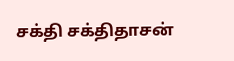சக்தி சக்திதாசன்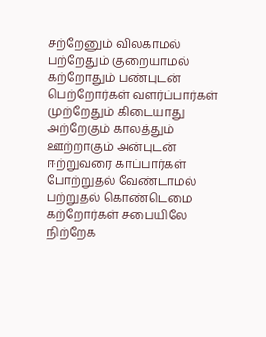சற்றேனும் விலகாமல்
பற்றேதும் குறையாமல்
கற்றோதும் பண்புடன்
பெற்றோர்கள் வளர்ப்பார்கள்
முற்றேதும் கிடையாது
அற்றேகும் காலத்தும்
ஊற்றாகும் அன்புடன்
ஈற்றுவரை காப்பார்கள்
போற்றுதல் வேண்டாமல்
பற்றுதல் கொண்டெமை
கற்றோர்கள் சபையிலே
நிற்றேக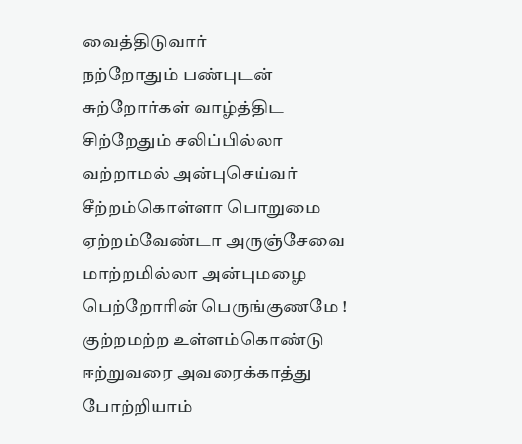வைத்திடுவார்
நற்றோதும் பண்புடன்
சுற்றோர்கள் வாழ்த்திட
சிற்றேதும் சலிப்பில்லா
வற்றாமல் அன்புசெய்வர்
சீற்றம்கொள்ளா பொறுமை
ஏற்றம்வேண்டா அருஞ்சேவை
மாற்றமில்லா அன்புமழை
பெற்றோரின் பெருங்குணமே !
குற்றமற்ற உள்ளம்கொண்டு
ஈற்றுவரை அவரைக்காத்து
போற்றியாம்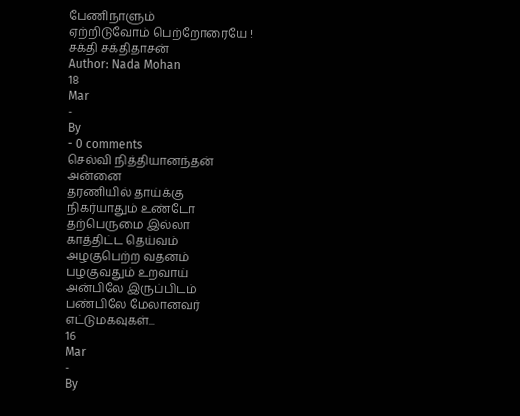பேணிநாளும்
ஏற்றிடுவோம் பெற்றோரையே !
சக்தி சக்திதாசன்
Author: Nada Mohan
18
Mar
-
By
- 0 comments
செல்வி நித்தியானந்தன்
அன்னை
தரணியில் தாய்க்கு
நிகர்யாதும் உண்டோ
தற்பெருமை இல்லா
காத்திட்ட தெய்வம்
அழகுபெற்ற வதனம்
பழகுவதும் உறவாய்
அன்பிலே இருப்பிடம்
பண்பிலே மேலானவர்
எட்டுமகவுகள்...
16
Mar
-
By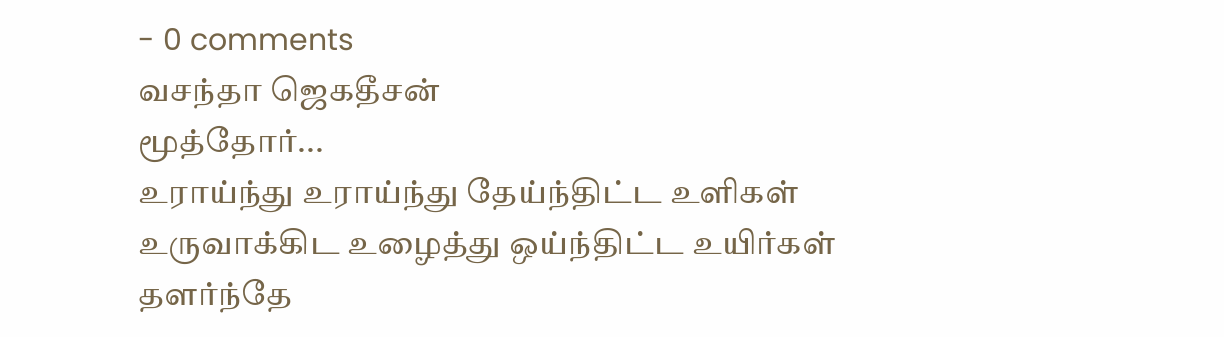- 0 comments
வசந்தா ஜெகதீசன்
மூத்தோர்...
உராய்ந்து உராய்ந்து தேய்ந்திட்ட உளிகள்
உருவாக்கிட உழைத்து ஒய்ந்திட்ட உயிர்கள்
தளர்ந்தே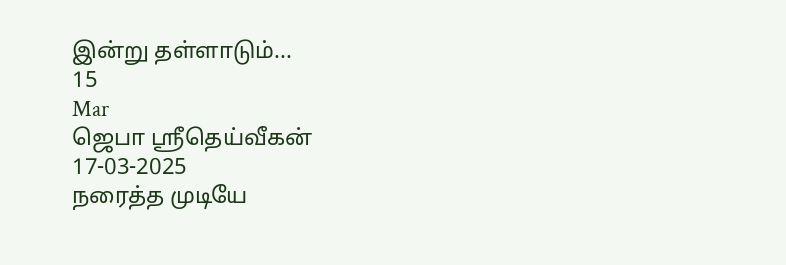இன்று தள்ளாடும்...
15
Mar
ஜெபா ஸ்ரீதெய்வீகன்
17-03-2025
நரைத்த முடியே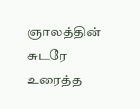ஞாலத்தின் சுடரே
உரைத்த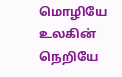மொழியே உலகின் நெறியே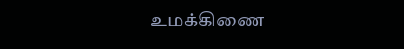உமக்கிணை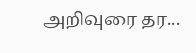அறிவுரை தர...